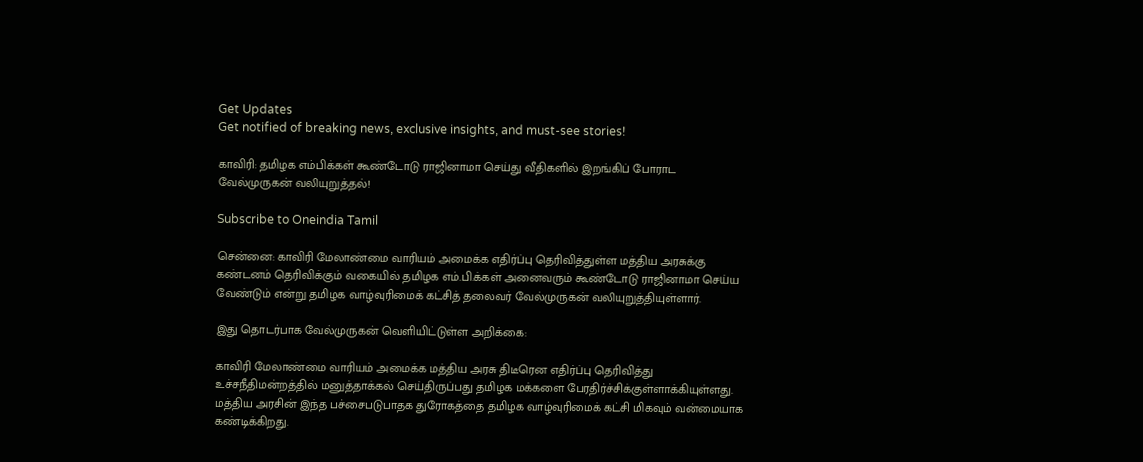Get Updates
Get notified of breaking news, exclusive insights, and must-see stories!

காவிரி: தமிழக எம்பிக்கள் கூண்டோடு ராஜினாமா செய்து வீதிகளில் இறங்கிப் போராட வேல்முருகன் வலியுறுத்தல்!

Subscribe to Oneindia Tamil

சென்னை: காவிரி மேலாண்மை வாரியம் அமைக்க எதிர்ப்பு தெரிவித்துள்ள மத்திய அரசுக்கு கண்டனம் தெரிவிக்கும் வகையில் தமிழக எம்.பி.க்கள் அனைவரும் கூண்டோடு ராஜினாமா செய்ய வேண்டும் என்று தமிழக வாழ்வுரிமைக் கட்சித் தலைவர் வேல்முருகன் வலியுறுத்தியுள்ளார்.

இது தொடர்பாக வேல்முருகன் வெளியிட்டுள்ள அறிக்கை:

காவிரி மேலாண்மை வாரியம் அமைக்க மத்திய அரசு திடீரென எதிர்ப்பு தெரிவித்து உச்சநீதிமன்றத்தில் மனுத்தாக்கல் செய்திருப்பது தமிழக மக்களை பேரதிர்ச்சிக்குள்ளாக்கியுள்ளது. மத்திய அரசின் இந்த பச்சைபடுபாதக துரோகத்தை தமிழக வாழ்வுரிமைக் கட்சி மிகவும் வன்மையாக கண்டிக்கிறது.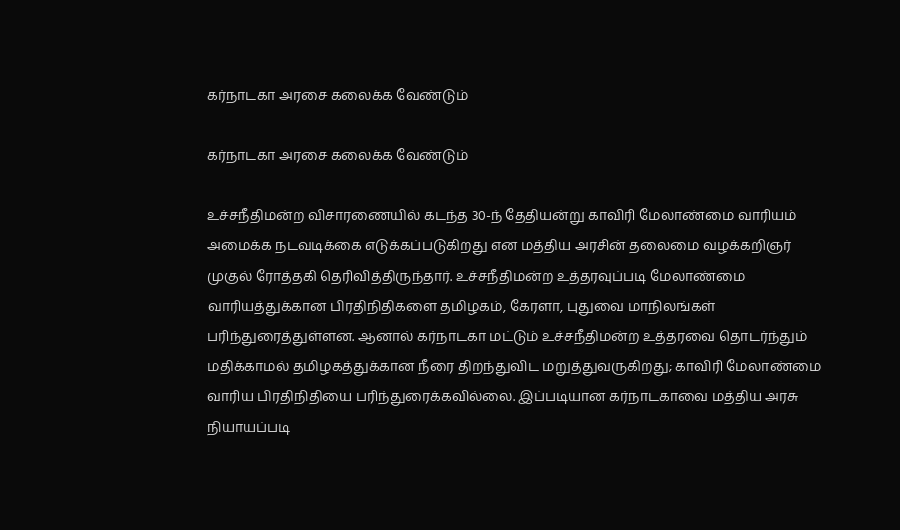கர்நாடகா அரசை கலைக்க வேண்டும்

கர்நாடகா அரசை கலைக்க வேண்டும்

உச்சநீதிமன்ற விசாரணையில் கடந்த 30-ந் தேதியன்று காவிரி மேலாண்மை வாரியம் அமைக்க நடவடிக்கை எடுக்கப்படுகிறது என மத்திய அரசின் தலைமை வழக்கறிஞர் முகுல் ரோத்தகி தெரிவித்திருந்தார். உச்சநீதிமன்ற உத்தரவுப்படி மேலாண்மை வாரியத்துக்கான பிரதிநிதிகளை தமிழகம், கேரளா, புதுவை மாநிலங்கள் பரிந்துரைத்துள்ளன. ஆனால் கர்நாடகா மட்டும் உச்சநீதிமன்ற உத்தரவை தொடர்ந்தும் மதிக்காமல் தமிழகத்துக்கான நீரை திறந்துவிட மறுத்துவருகிறது; காவிரி மேலாண்மை வாரிய பிரதிநிதியை பரிந்துரைக்கவில்லை. இப்படியான கர்நாடகாவை மத்திய அரசு நியாயப்படி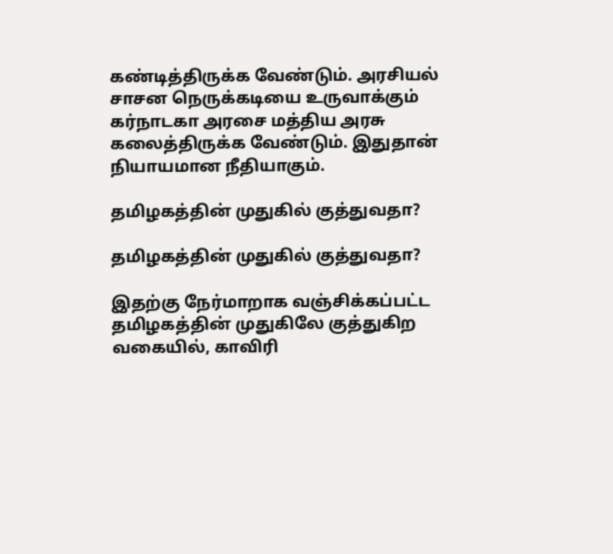கண்டித்திருக்க வேண்டும். அரசியல் சாசன நெருக்கடியை உருவாக்கும் கர்நாடகா அரசை மத்திய அரசு கலைத்திருக்க வேண்டும். இதுதான் நியாயமான நீதியாகும்.

தமிழகத்தின் முதுகில் குத்துவதா?

தமிழகத்தின் முதுகில் குத்துவதா?

இதற்கு நேர்மாறாக வஞ்சிக்கப்பட்ட தமிழகத்தின் முதுகிலே குத்துகிற வகையில், காவிரி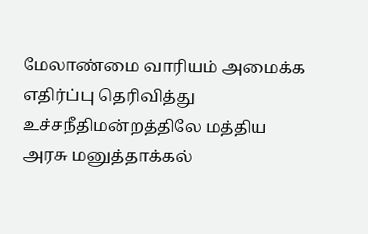மேலாண்மை வாரியம் அமைக்க எதிர்ப்பு தெரிவித்து உச்சநீதிமன்றத்திலே மத்திய அரசு மனுத்தாக்கல்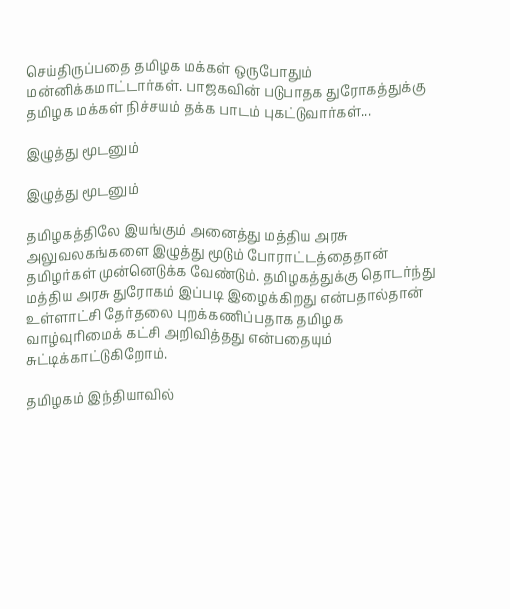செய்திருப்பதை தமிழக மக்கள் ஒருபோதும் மன்னிக்கமாட்டார்கள். பாஜகவின் படுபாதக துரோகத்துக்கு தமிழக மக்கள் நிச்சயம் தக்க பாடம் புகட்டுவார்கள்...

இழுத்து மூடனும்

இழுத்து மூடனும்

தமிழகத்திலே இயங்கும் அனைத்து மத்திய அரசு அலுவலகங்களை இழுத்து மூடும் போராட்டத்தைதான் தமிழர்கள் முன்னெடுக்க வேண்டும். தமிழகத்துக்கு தொடர்ந்து மத்திய அரசு துரோகம் இப்படி இழைக்கிறது என்பதால்தான் உள்ளாட்சி தேர்தலை புறக்கணிப்பதாக தமிழக வாழ்வுரிமைக் கட்சி அறிவித்தது என்பதையும் சுட்டிக்காட்டுகிறோம்.

தமிழகம் இந்தியாவில்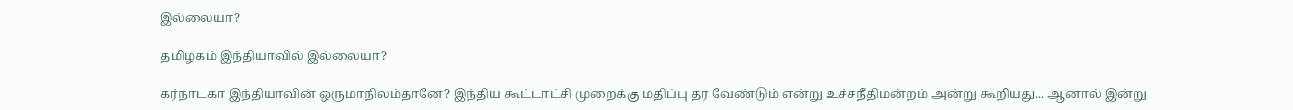இல்லையா?

தமிழகம் இந்தியாவில் இல்லையா?

கர்நாடகா இந்தியாவின் ஒருமாநிலம்தானே? இந்திய கூட்டாட்சி முறைக்கு மதிப்பு தர வேண்டும் என்று உச்சநீதிமன்றம் அன்று கூறியது... ஆனால் இன்று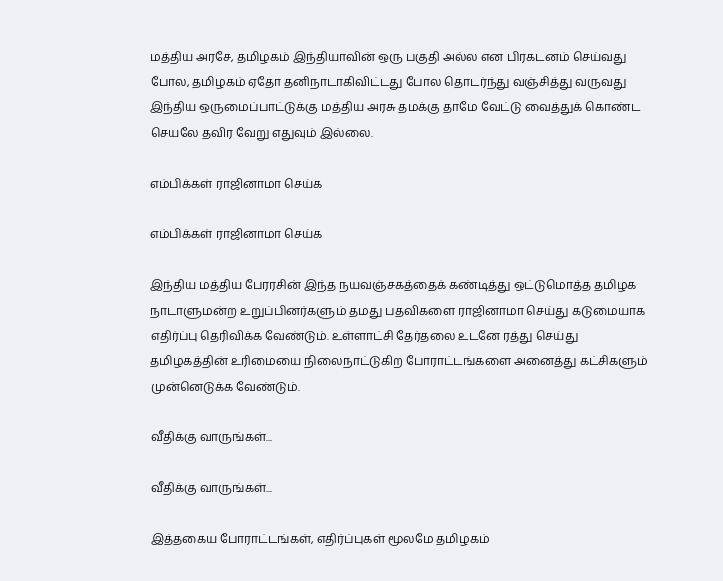மத்திய அரசே, தமிழகம் இந்தியாவின் ஒரு பகுதி அல்ல என பிரகடனம் செய்வது போல, தமிழகம் ஏதோ தனிநாடாகிவிட்டது போல தொடர்ந்து வஞ்சித்து வருவது இந்திய ஒருமைப்பாட்டுக்கு மத்திய அரசு தமக்கு தாமே வேட்டு வைத்துக் கொண்ட செயலே தவிர வேறு எதுவும் இல்லை.

எம்பிக்கள் ராஜினாமா செய்க

எம்பிக்கள் ராஜினாமா செய்க

இந்திய மத்திய பேரரசின் இந்த நயவஞ்சகத்தைக் கண்டித்து ஒட்டுமொத்த தமிழக நாடாளுமன்ற உறுப்பினர்களும் தமது பதவிகளை ராஜினாமா செய்து கடுமையாக எதிர்ப்பு தெரிவிக்க வேண்டும். உள்ளாட்சி தேர்தலை உடனே ரத்து செய்து தமிழகத்தின் உரிமையை நிலைநாட்டுகிற போராட்டங்களை அனைத்து கட்சிகளும் முன்னெடுக்க வேண்டும்.

வீதிக்கு வாருங்கள்...

வீதிக்கு வாருங்கள்...

இத்தகைய போராட்டங்கள், எதிர்ப்புகள் மூலமே தமிழகம்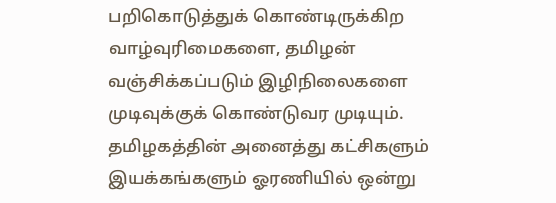பறிகொடுத்துக் கொண்டிருக்கிற வாழ்வுரிமைகளை, தமிழன் வஞ்சிக்கப்படும் இழிநிலைகளை முடிவுக்குக் கொண்டுவர முடியும். தமிழகத்தின் அனைத்து கட்சிகளும் இயக்கங்களும் ஓரணியில் ஒன்று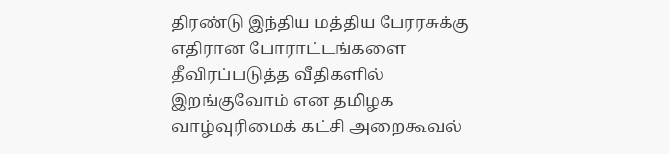திரண்டு இந்திய மத்திய பேரரசுக்கு எதிரான போராட்டங்களை தீவிரப்படுத்த வீதிகளில் இறங்குவோம் என தமிழக வாழ்வுரிமைக் கட்சி அறைகூவல்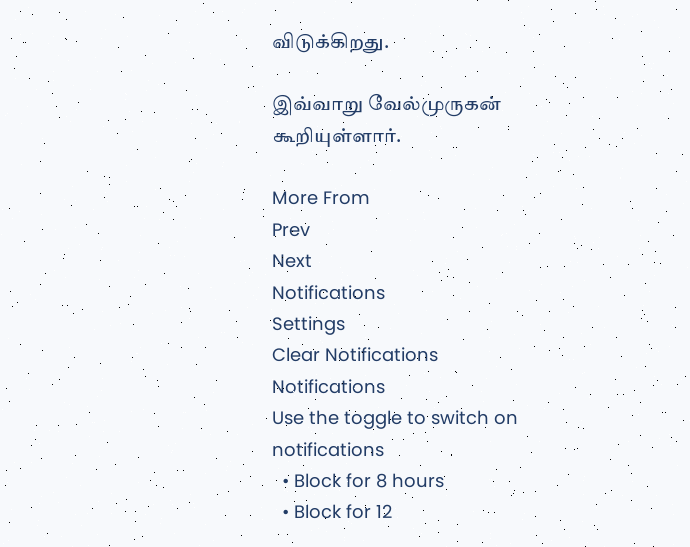விடுக்கிறது.

இவ்வாறு வேல்முருகன் கூறியுள்ளார்.

More From
Prev
Next
Notifications
Settings
Clear Notifications
Notifications
Use the toggle to switch on notifications
  • Block for 8 hours
  • Block for 12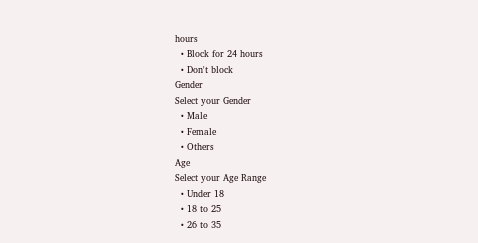hours
  • Block for 24 hours
  • Don't block
Gender
Select your Gender
  • Male
  • Female
  • Others
Age
Select your Age Range
  • Under 18
  • 18 to 25
  • 26 to 35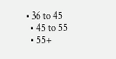• 36 to 45
  • 45 to 55
  • 55+